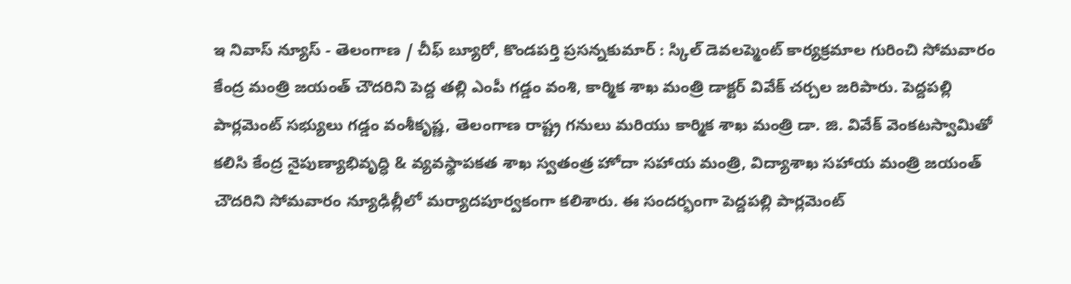ఇ నివాస్ న్యూస్ - తెలంగాణ / చీఫ్ బ్యూరో, కొండపర్తి ప్రసన్నకుమార్ : స్కిల్ డెవలప్మెంట్ కార్యక్రమాల గురించి సోమవారం కేంద్ర మంత్రి జయంత్ చౌదరిని పెద్ద తల్లి ఎంపీ గడ్డం వంశి, కార్మిక శాఖ మంత్రి డాక్టర్ వివేక్ చర్చల జరిపారు. పెద్దపల్లి పార్లమెంట్ సభ్యులు గడ్డం వంశీకృష్ణ, తెలంగాణ రాష్ట్ర గనులు మరియు కార్మిక శాఖ మంత్రి డా. జి. వివేక్ వెంకటస్వామితో కలిసి కేంద్ర నైపుణ్యాభివృద్ధి & వ్యవస్థాపకత శాఖ స్వతంత్ర హోదా సహాయ మంత్రి, విద్యాశాఖ సహాయ మంత్రి జయంత్ చౌదరిని సోమవారం న్యూఢిల్లీలో మర్యాదపూర్వకంగా కలిశారు. ఈ సందర్భంగా పెద్దపల్లి పార్లమెంట్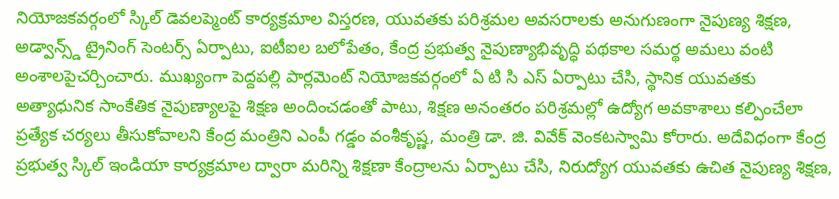నియోజకవర్గంలో స్కిల్ డెవలప్మెంట్ కార్యక్రమాల విస్తరణ, యువతకు పరిశ్రమల అవసరాలకు అనుగుణంగా నైపుణ్య శిక్షణ, అడ్వాన్స్డ్ ట్రైనింగ్ సెంటర్స్ ఏర్పాటు, ఐటీఐల బలోపేతం, కేంద్ర ప్రభుత్వ నైపుణ్యాభివృద్ధి పథకాల సమర్థ అమలు వంటి అంశాలపైచర్చించారు. ముఖ్యంగా పెద్దపల్లి పార్లమెంట్ నియోజకవర్గంలో ఏ టి సి ఎస్ ఏర్పాటు చేసి, స్థానిక యువతకు అత్యాధునిక సాంకేతిక నైపుణ్యాలపై శిక్షణ అందించడంతో పాటు, శిక్షణ అనంతరం పరిశ్రమల్లో ఉద్యోగ అవకాశాలు కల్పించేలా ప్రత్యేక చర్యలు తీసుకోవాలని కేంద్ర మంత్రిని ఎంపీ గడ్డం వంశీకృష్ణ, మంత్రి డా. జి. వివేక్ వెంకటస్వామి కోరారు. అదేవిధంగా కేంద్ర ప్రభుత్వ స్కిల్ ఇండియా కార్యక్రమాల ద్వారా మరిన్ని శిక్షణా కేంద్రాలను ఏర్పాటు చేసి, నిరుద్యోగ యువతకు ఉచిత నైపుణ్య శిక్షణ,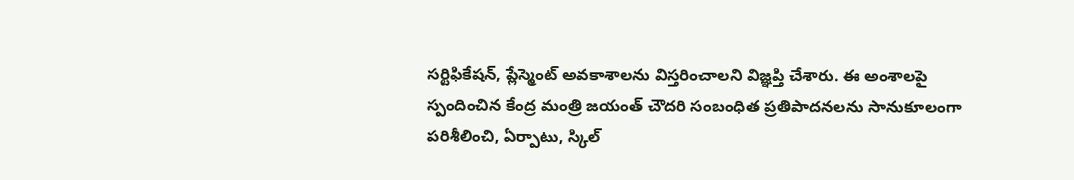సర్టిఫికేషన్, ప్లేస్మెంట్ అవకాశాలను విస్తరించాలని విజ్ఞప్తి చేశారు. ఈ అంశాలపై స్పందించిన కేంద్ర మంత్రి జయంత్ చౌదరి సంబంధిత ప్రతిపాదనలను సానుకూలంగా పరిశీలించి, ఏర్పాటు, స్కిల్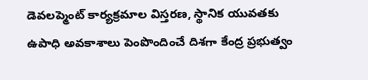డెవలప్మెంట్ కార్యక్రమాల విస్తరణ, స్థానిక యువతకు ఉపాధి అవకాశాలు పెంపొందించే దిశగా కేంద్ర ప్రభుత్వం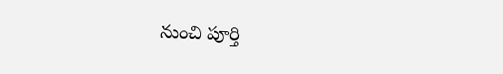నుంచి పూర్తి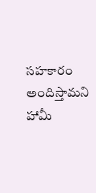సహకారం అందిస్తామని హామీ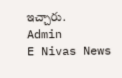ఇచ్చారు.
Admin
E Nivas News